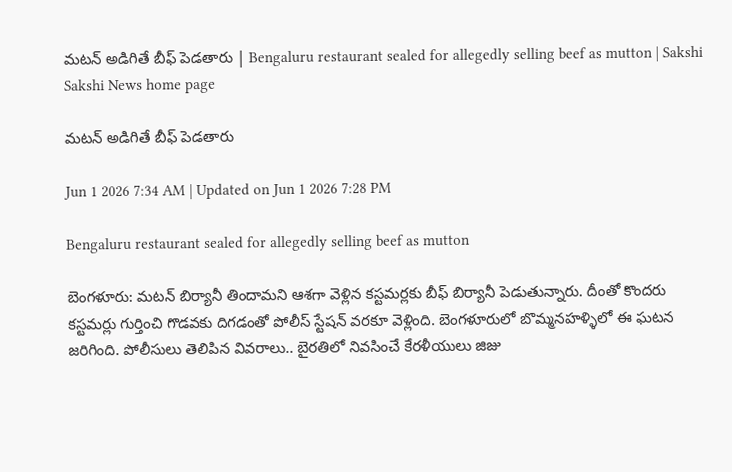మటన్‌ అడిగితే బీఫ్‌ పెడతారు | Bengaluru restaurant sealed for allegedly selling beef as mutton | Sakshi
Sakshi News home page

మటన్‌ అడిగితే బీఫ్‌ పెడతారు

Jun 1 2026 7:34 AM | Updated on Jun 1 2026 7:28 PM

Bengaluru restaurant sealed for allegedly selling beef as mutton

బెంగళూరు: మటన్‌ బిర్యానీ తిందామని ఆశగా వెళ్లిన కస్టమర్లకు బీఫ్‌ బిర్యానీ పెడుతున్నారు. దీంతో కొందరు కస్టమర్లు గుర్తించి గొడవకు దిగడంతో పోలీస్‌ స్టేషన్‌ వరకూ వెళ్లింది. బెంగళూరులో బొమ్మనహళ్ళిలో ఈ ఘటన జరిగింది. పోలీసులు తెలిపిన వివరాలు.. బైరతిలో నివసించే కేరళీయులు జిజు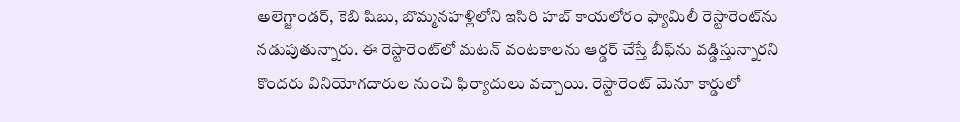అలెగ్జాండర్, కెబి షిబు, బొమ్మనహళ్లిలోని ఇసిరి హబ్‌ కాయలోరం ఫ్యామిలీ రెస్టారెంట్‌ను నడుపుతున్నారు. ఈ రెస్టారెంట్‌లో మటన్‌ వంటకాలను ఆర్డర్‌ చేస్తే బీఫ్‌ను వడ్డిస్తున్నారని కొందరు వినియోగదారుల నుంచి ఫిర్యాదులు వచ్చాయి. రెస్టారెంట్‌ మెనూ కార్డులో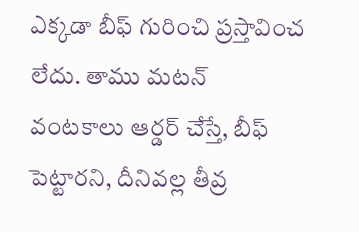ఎక్కడా బీఫ్‌ గురించి ప్రస్తావించ లేదు. తాము మటన్‌ వంటకాలు ఆర్డర్‌ చేస్తే, బీఫ్‌ పెట్టారని, దీనివల్ల తీవ్ర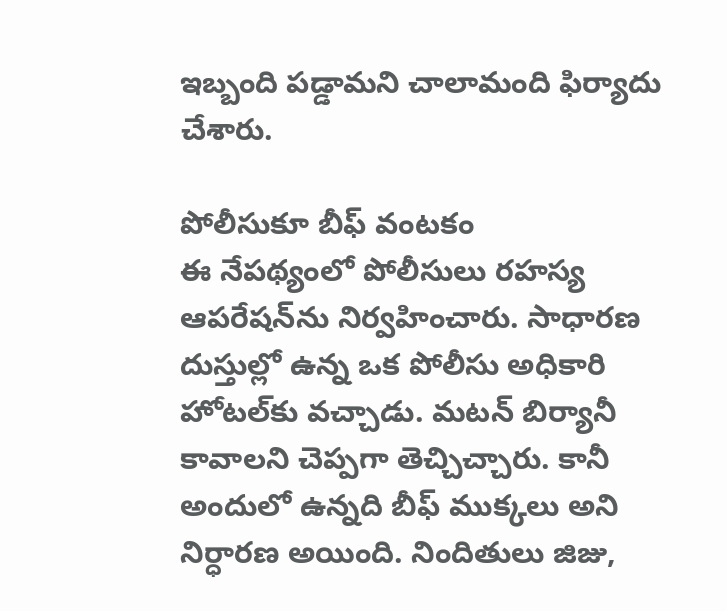ఇబ్బంది పడ్డామని చాలామంది ఫిర్యాదు చేశారు.

పోలీసుకూ బీఫ్‌ వంటకం
ఈ నేపథ్యంలో పోలీసులు రహస్య ఆపరేషన్‌ను నిర్వహించారు. సాధారణ దుస్తుల్లో ఉన్న ఒక పోలీసు అధికారి హోటల్‌కు వచ్చాడు. మటన్‌ బిర్యానీ కావాలని చెప్పగా తెచ్చిచ్చారు. కానీ అందులో ఉన్నది బీఫ్‌ ముక్కలు అని నిర్ధారణ అయింది. నిందితులు జిజు,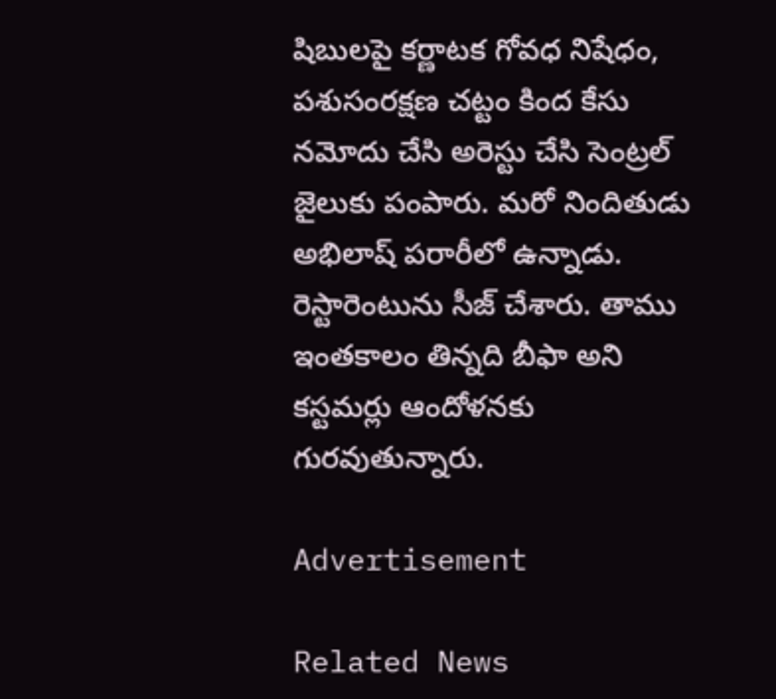షిబులపై కర్ణాటక గోవధ నిషేధం, పశుసంరక్షణ చట్టం కింద కేసు నమోదు చేసి అరెస్టు చేసి సెంట్రల్‌ జైలుకు పంపారు. మరో నిందితుడు అభిలాష్‌ పరారీలో ఉన్నాడు. రెస్టారెంటును సీజ్‌ చేశారు. తాము ఇంతకాలం తిన్నది బీఫా అని కస్టమర్లు ఆందోళనకు గురవుతున్నారు.

Advertisement

Related News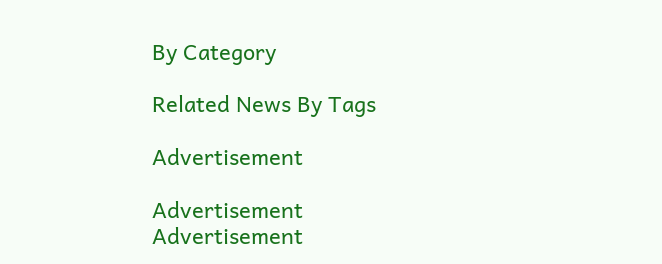By Category

Related News By Tags

Advertisement

Advertisement
Advertisement